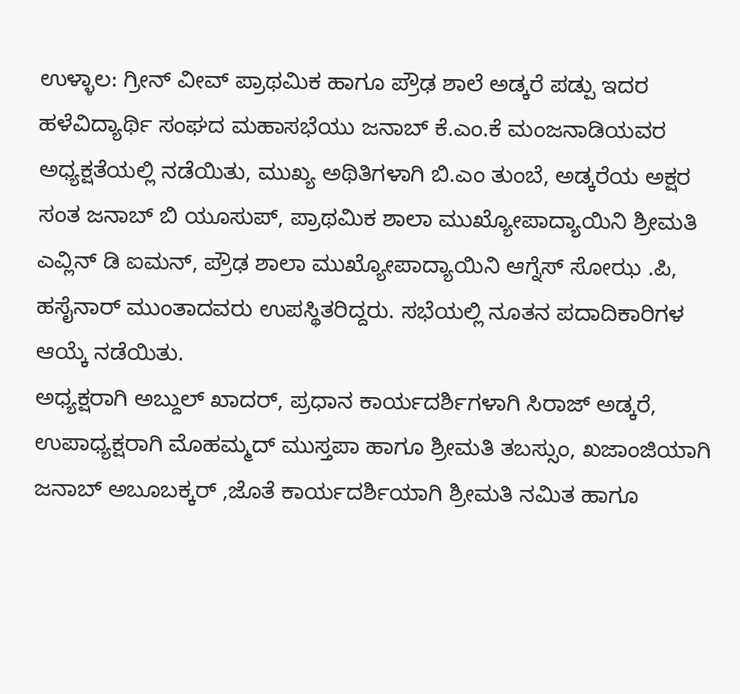ಉಳ್ಳಾಲ: ಗ್ರೀನ್ ವೀವ್ ಪ್ರಾಥಮಿಕ ಹಾಗೂ ಪ್ರೌಢ ಶಾಲೆ ಅಡ್ಕರೆ ಪಡ್ಪು ಇದರ ಹಳೆವಿದ್ಯಾರ್ಥಿ ಸಂಘದ ಮಹಾಸಭೆಯು ಜನಾಬ್ ಕೆ.ಎಂ.ಕೆ ಮಂಜನಾಡಿಯವರ ಅಧ್ಯಕ್ಷತೆಯಲ್ಲಿ ನಡೆಯಿತು, ಮುಖ್ಯ ಅಥಿತಿಗಳಾಗಿ ಬಿ.ಎಂ ತುಂಬೆ, ಅಡ್ಕರೆಯ ಅಕ್ಷರ ಸಂತ ಜನಾಬ್ ಬಿ ಯೂಸುಪ್, ಪ್ರಾಥಮಿಕ ಶಾಲಾ ಮುಖ್ಯೋಪಾದ್ಯಾಯಿನಿ ಶ್ರೀಮತಿ ಎವ್ಲಿನ್ ಡಿ ಐಮನ್, ಪ್ರೌಢ ಶಾಲಾ ಮುಖ್ಯೋಪಾದ್ಯಾಯಿನಿ ಆಗ್ನೆಸ್ ಸೋಝ .ಪಿ, ಹಸೈನಾರ್ ಮುಂತಾದವರು ಉಪಸ್ಥಿತರಿದ್ದರು. ಸಭೆಯಲ್ಲಿ ನೂತನ ಪದಾದಿಕಾರಿಗಳ ಆಯ್ಕೆ ನಡೆಯಿತು.
ಅಧ್ಯಕ್ಷರಾಗಿ ಅಬ್ದುಲ್ ಖಾದರ್, ಪ್ರಧಾನ ಕಾರ್ಯದರ್ಶಿಗಳಾಗಿ ಸಿರಾಜ್ ಅಡ್ಕರೆ, ಉಪಾಧ್ಯಕ್ಷರಾಗಿ ಮೊಹಮ್ಮದ್ ಮುಸ್ತಪಾ ಹಾಗೂ ಶ್ರೀಮತಿ ತಬಸ್ಸುಂ, ಖಜಾಂಜಿಯಾಗಿ ಜನಾಬ್ ಅಬೂಬಕ್ಕರ್ ,ಜೊತೆ ಕಾರ್ಯದರ್ಶಿಯಾಗಿ ಶ್ರೀಮತಿ ನಮಿತ ಹಾಗೂ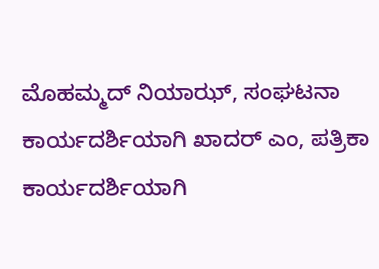ಮೊಹಮ್ಮದ್ ನಿಯಾಝ್, ಸಂಘಟನಾ ಕಾರ್ಯದರ್ಶಿಯಾಗಿ ಖಾದರ್ ಎಂ, ಪತ್ರಿಕಾ ಕಾರ್ಯದರ್ಶಿಯಾಗಿ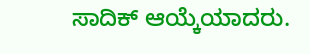ಸಾದಿಕ್ ಆಯ್ಕೆಯಾದರು.